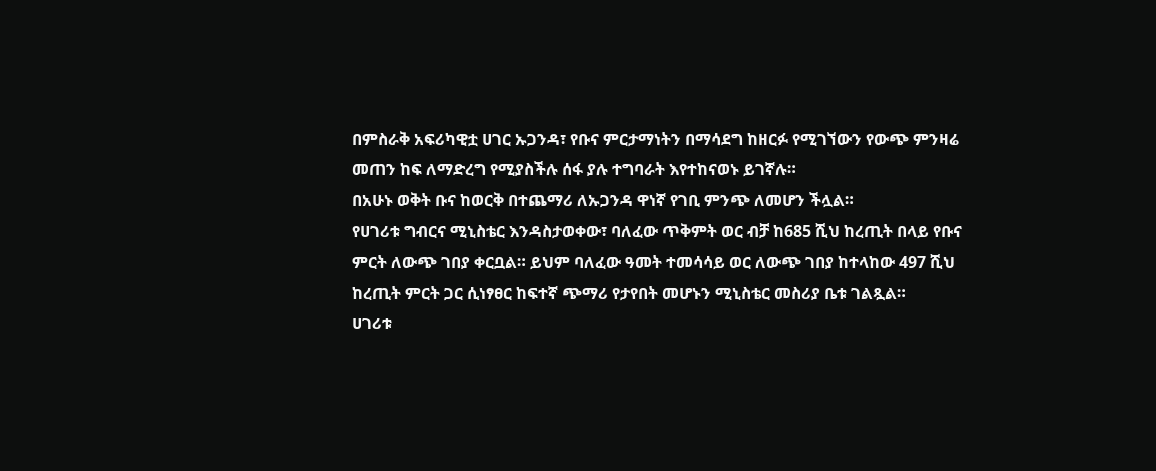በምስራቅ አፍሪካዊቷ ሀገር ኡጋንዳ፣ የቡና ምርታማነትን በማሳደግ ከዘርፉ የሚገኘውን የውጭ ምንዛሬ መጠን ከፍ ለማድረግ የሚያስችሉ ሰፋ ያሉ ተግባራት እየተከናወኑ ይገኛሉ።
በአሁኑ ወቅት ቡና ከወርቅ በተጨማሪ ለኡጋንዳ ዋነኛ የገቢ ምንጭ ለመሆን ችሏል።
የሀገሪቱ ግብርና ሚኒስቴር እንዳስታወቀው፣ ባለፈው ጥቅምት ወር ብቻ ከ685 ሺህ ከረጢት በላይ የቡና ምርት ለውጭ ገበያ ቀርቧል። ይህም ባለፈው ዓመት ተመሳሳይ ወር ለውጭ ገበያ ከተላከው 497 ሺህ ከረጢት ምርት ጋር ሲነፃፀር ከፍተኛ ጭማሪ የታየበት መሆኑን ሚኒስቴር መስሪያ ቤቱ ገልጿል።
ሀገሪቱ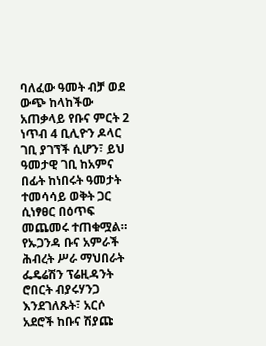ባለፈው ዓመት ብቻ ወደ ውጭ ከላከችው አጠቃላይ የቡና ምርት 2 ነጥብ 4 ቢሊዮን ዶላር ገቢ ያገኘች ሲሆን፣ ይህ ዓመታዊ ገቢ ከአምና በፊት ከነበሩት ዓመታት ተመሳሳይ ወቅት ጋር ሲነፃፀር በዕጥፍ መጨመሩ ተጠቁሟል።
የኡጋንዳ ቡና አምራች ሕብረት ሥራ ማህበራት ፌዴሬሽን ፕሬዚዳንት ሮበርት ብያሩሃንጋ እንደገለጹት፣ አርሶ አደሮች ከቡና ሽያጩ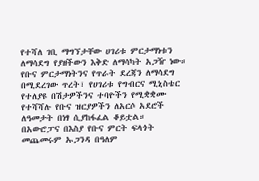የተሻለ ገቢ ማግኘታቸው ሀገሪቱ ምርታማነቱን ለማሳደግ የያዘችውን እቅድ ለማሳካት አጋዥ ነው።
የቡና ምርታማነትንና የጥራት ደረጃን ለማሳደግ በሚደረገው ጥረት፣ የሀገሪቱ የግብርና ሚኒስቴር የተለያዩ በሽታዎችንና ተባዮችን የሚቋቋሙ የተሻሻሉ የቡና ዝርያዎችን ለአርሶ አደሮች ለዓመታት በነፃ ሲያከፋፈል ቆይቷል።
በአውሮፓና በእስያ የቡና ምርት ፍላጎት መጨመሩም ኡጋንዳ በዓለም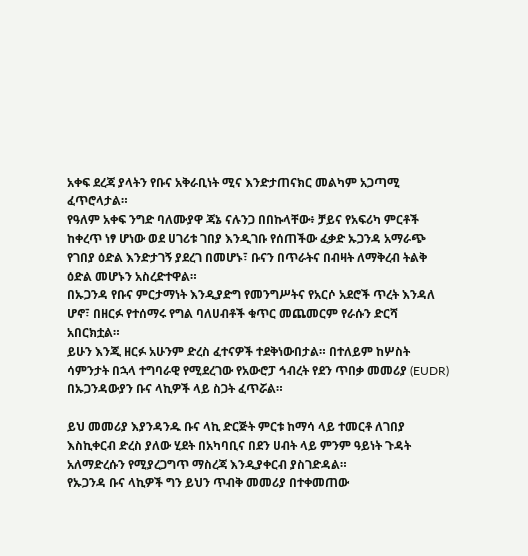አቀፍ ደረጃ ያላትን የቡና አቅራቢነት ሚና እንድታጠናክር መልካም አጋጣሚ ፈጥሮላታል።
የዓለም አቀፍ ንግድ ባለሙያዋ ጃኔ ናሉንጋ በበኩላቸው፥ ቻይና የአፍሪካ ምርቶች ከቀረጥ ነፃ ሆነው ወደ ሀገሪቱ ገበያ እንዲገቡ የሰጠችው ፈቃድ ኡጋንዳ አማራጭ የገበያ ዕድል እንድታገኝ ያደረገ በመሆኑ፣ ቡናን በጥራትና በብዛት ለማቅረብ ትልቅ ዕድል መሆኑን አስረድተዋል።
በኡጋንዳ የቡና ምርታማነት እንዲያድግ የመንግሥትና የአርሶ አደሮች ጥረት እንዳለ ሆኖ፣ በዘርፉ የተሰማሩ የግል ባለሀብቶች ቁጥር መጨመርም የራሱን ድርሻ አበርክቷል።
ይሁን እንጂ ዘርፉ አሁንም ድረስ ፈተናዎች ተደቅነውበታል። በተለይም ከሦስት ሳምንታት በኋላ ተግባራዊ የሚደረገው የአውሮፓ ኅብረት የደን ጥበቃ መመሪያ (EUDR) በኡጋንዳውያን ቡና ላኪዎች ላይ ስጋት ፈጥሯል።

ይህ መመሪያ እያንዳንዱ ቡና ላኪ ድርጅት ምርቱ ከማሳ ላይ ተመርቶ ለገበያ እስኪቀርብ ድረስ ያለው ሂደት በአካባቢና በደን ሀብት ላይ ምንም ዓይነት ጉዳት አለማድረሱን የሚያረጋግጥ ማስረጃ እንዲያቀርብ ያስገድዳል።
የኡጋንዳ ቡና ላኪዎች ግን ይህን ጥብቅ መመሪያ በተቀመጠው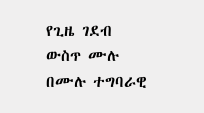የጊዜ ገደብ ውስጥ ሙሉ በሙሉ ተግባራዊ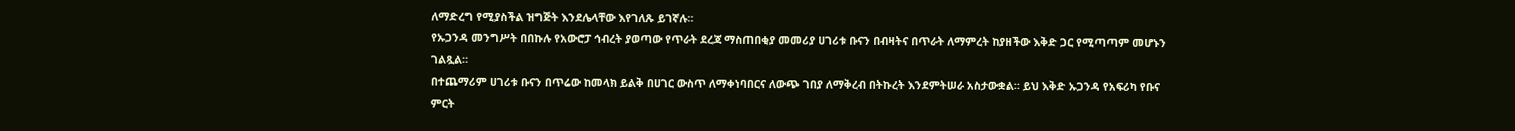ለማድረግ የሚያስችል ዝግጅት እንደሌላቸው እየገለጹ ይገኛሉ።
የኡጋንዳ መንግሥት በበኩሉ የአውሮፓ ኅብረት ያወጣው የጥራት ደረጃ ማስጠበቂያ መመሪያ ሀገሪቱ ቡናን በብዛትና በጥራት ለማምረት ከያዘችው እቅድ ጋር የሚጣጣም መሆኑን ገልጿል።
በተጨማሪም ሀገሪቱ ቡናን በጥሬው ከመላክ ይልቅ በሀገር ውስጥ ለማቀነባበርና ለውጭ ገበያ ለማቅረብ በትኩረት እንደምትሠራ አስታውቋል። ይህ እቅድ ኡጋንዳ የአፍሪካ የቡና ምርት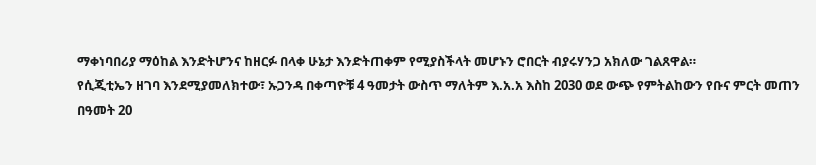ማቀነባበሪያ ማዕከል እንድትሆንና ከዘርፉ በላቀ ሁኔታ እንድትጠቀም የሚያስችላት መሆኑን ሮበርት ብያሩሃንጋ አክለው ገልጸዋል።
የሲጂቲኤን ዘገባ እንደሚያመለክተው፣ ኡጋንዳ በቀጣዮቹ 4 ዓመታት ውስጥ ማለትም እ.አ.አ እስከ 2030 ወደ ውጭ የምትልከውን የቡና ምርት መጠን በዓመት 20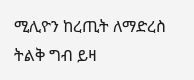ሚሊዮን ከረጢት ለማድረስ ትልቅ ግብ ይዛ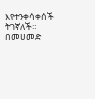እየተንቀሳቀሰች ትገኛለች።
በመሀመድ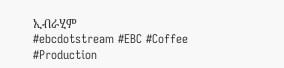ኢብራሂም
#ebcdotstream #EBC #Coffee #Production